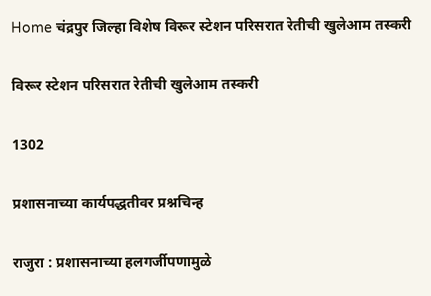Home चंद्रपुर जिल्हा विशेष विरूर स्टेशन परिसरात रेतीची खुलेआम तस्करी

विरूर स्टेशन परिसरात रेतीची खुलेआम तस्करी

1302

प्रशासनाच्या कार्यपद्धतीवर प्रश्नचिन्ह

राजुरा : प्रशासनाच्या हलगर्जीपणामुळे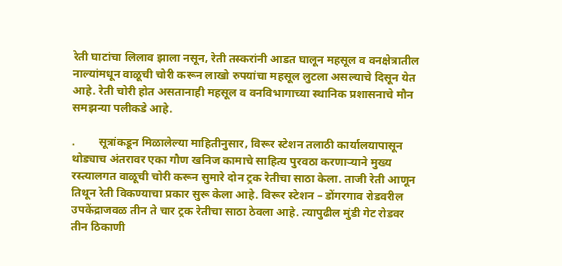रेती घाटांचा लिलाव झाला नसून, रेती तस्करांनी आडत घालून महसूल व वनक्षेत्रातील नाल्यांमधून वाळूची चोरी करून लाखो रुपयांचा महसूल लुटला असल्याचे दिसून येत आहे. रेती चोरी होत असतानाही महसूल व वनविभागाच्या स्थानिक प्रशासनाचे मौन समझन्या पलीकडे आहे.

.        सूत्रांकडून मिळालेल्या माहितीनुसार, विरूर स्टेशन तलाठी कार्यालयापासून थोड्याच अंतरावर एका गौण खनिज कामाचे साहित्य पुरवठा करणाऱ्याने मुख्य रस्त्यालगत वाळूची चोरी करून सुमारे दोन ट्रक रेतीचा साठा केला. ताजी रेती आणून तिथून रेती विकण्याचा प्रकार सुरू केला आहे. विरूर स्टेशन – डोंगरगाव रोडवरील उपकेंद्राजवळ तीन ते चार ट्रक रेतीचा साठा ठेवला आहे. त्यापुढील मुंडी गेट रोडवर तीन ठिकाणी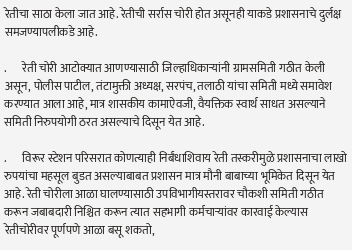रेतीचा साठा केला जात आहे. रेतीची सर्रास चोरी होत असूनही याकडे प्रशासनाचे दुर्लक्ष समजण्यापलीकडे आहे.

.       रेती चोरी आटोक्यात आणण्यासाठी जिल्हाधिकाऱ्यांनी ग्रामसमिती गठीत केली असून, पोलीस पाटील, तंटामुक्ती अध्यक्ष, सरपंच, तलाठी यांचा समिती मध्ये समावेश करण्यात आला आहे, मात्र शासकीय कामाऐवजी, वैयक्तिक स्वार्थ साधत असल्याने समिती निरुपयोगी ठरत असल्याचे दिसून येत आहे.

.       विरूर स्टेशन परिसरात कोणत्याही निर्बंधाशिवाय रेती तस्करीमुळे प्रशासनाचा लाखो रुपयांचा महसूल बुडत असल्याबाबत प्रशासन मात्र मौनी बाबाच्या भूमिकेत दिसून येत आहे. रेती चोरीला आळा घालण्यासाठी उपविभागीयस्तरावर चौकशी समिती गठीत करून जबाबदारी निश्चित करून त्यात सहभागी कर्मचाऱ्यांवर कारवाई केल्यास रेतीचोरीवर पूर्णपणे आळा बसू शकतो,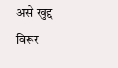असे खुद्द विरूर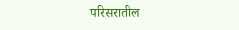परिसरातील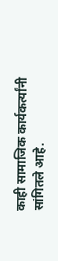काही सामाजिक कार्यकर्त्यांनी सांगितले आहे.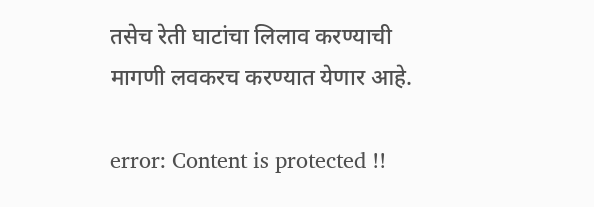तसेच रेती घाटांचा लिलाव करण्याची मागणी लवकरच करण्यात येणार आहे.

error: Content is protected !!